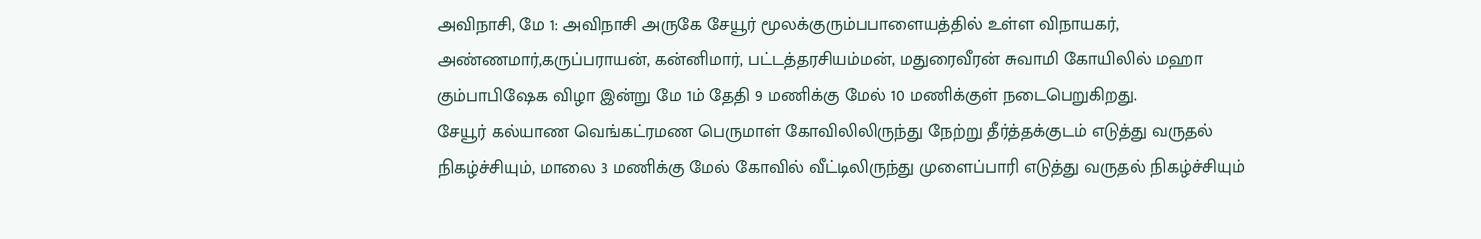அவிநாசி, மே 1: அவிநாசி அருகே சேயூர் மூலக்குரும்பபாளையத்தில் உள்ள விநாயகர், அண்ணமார்,கருப்பராயன், கன்னிமார், பட்டத்தரசியம்மன், மதுரைவீரன் சுவாமி கோயிலில் மஹா கும்பாபிஷேக விழா இன்று மே 1ம் தேதி 9 மணிக்கு மேல் 10 மணிக்குள் நடைபெறுகிறது.
சேயூர் கல்யாண வெங்கட்ரமண பெருமாள் கோவிலிலிருந்து நேற்று தீர்த்தக்குடம் எடுத்து வருதல் நிகழ்ச்சியும், மாலை 3 மணிக்கு மேல் கோவில் வீட்டிலிருந்து முளைப்பாரி எடுத்து வருதல் நிகழ்ச்சியும்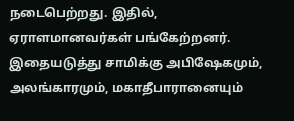நடைபெற்றது. இதில், ஏராளமானவர்கள் பங்கேற்றனர். இதையடுத்து சாமிக்கு அபிஷேகமும், அலங்காரமும், மகாதீபாரானையும்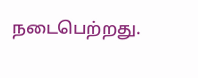நடைபெற்றது.